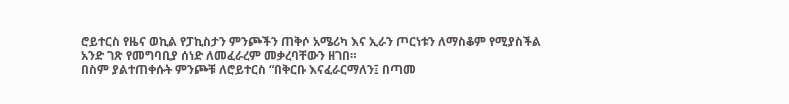ሮይተርስ የዜና ወኪል የፓኪስታን ምንጮችን ጠቅሶ አሜሪካ እና ኢራን ጦርነቱን ለማስቆም የሚያስችል አንድ ገጽ የመግባቢያ ሰነድ ለመፈራረም መቃረባቸውን ዘገበ።
በስም ያልተጠቀሱት ምንጮቹ ለሮይተርስ “በቅርቡ እናፈራርማለን፤ በጣመ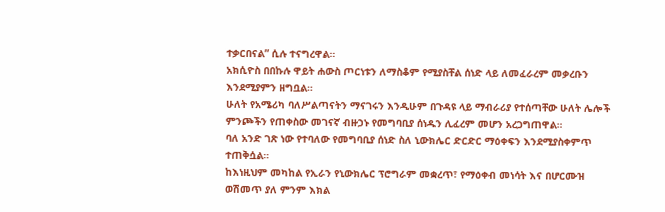ተቃርበናል” ሲሉ ተናግረዋል።
አክሲዮስ በበኩሉ ዋይት ሐውስ ጦርነቱን ለማስቆም የሚያስቸል ሰነድ ላይ ለመፈራረም መቃረቡን እንደሚያምን ዘግቧል።
ሁለት የአሜሪካ ባለሥልጣናትን ማናገሩን እንዲሁም በጉዳዩ ላይ ማብራሪያ የተሰጣቸው ሁለት ሌሎች ምንጮችን የጠቀስው መገናኛ ብዙኃኑ የመግባቢያ ሰነዱን ሊፈረም መሆን አረጋግጠዋል።
ባለ አንድ ገጽ ነው የተባለው የመግባቢያ ሰነድ ስለ ኒውክሌር ድርድር ማዕቀፍን እንደሚያስቀምጥ ተጠቅሷል።
ከእነዚህም መካከል የኢራን የኒውክሌር ፕሮግራም መቋረጥ፣ የማዕቀብ መነሳት እና በሆርሙዝ ወሽመጥ ያለ ምንም እክል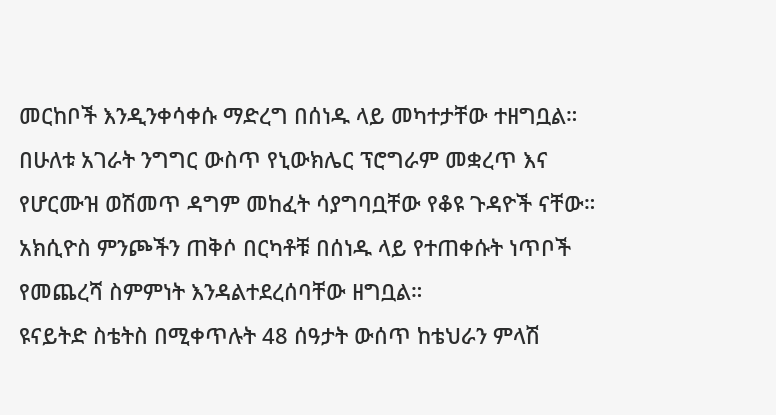መርከቦች እንዲንቀሳቀሱ ማድረግ በሰነዱ ላይ መካተታቸው ተዘግቧል።
በሁለቱ አገራት ንግግር ውስጥ የኒውክሌር ፕሮግራም መቋረጥ እና የሆርሙዝ ወሽመጥ ዳግም መከፈት ሳያግባቧቸው የቆዩ ጉዳዮች ናቸው።
አክሲዮስ ምንጮችን ጠቅሶ በርካቶቹ በሰነዱ ላይ የተጠቀሱት ነጥቦች የመጨረሻ ስምምነት እንዳልተደረሰባቸው ዘግቧል።
ዩናይትድ ስቴትስ በሚቀጥሉት 48 ሰዓታት ውሰጥ ከቴህራን ምላሽ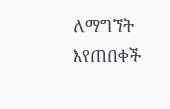ለማግኘት እየጠበቀች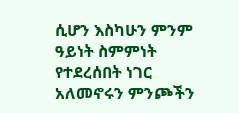ሲሆን እስካሁን ምንም ዓይነት ስምምነት የተደረሰበት ነገር አለመኖሩን ምንጮችን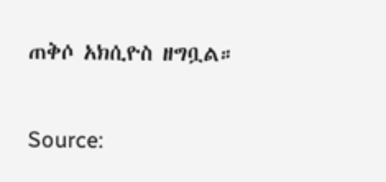ጠቅሶ አክሲዮስ ዘግቧል።

Source: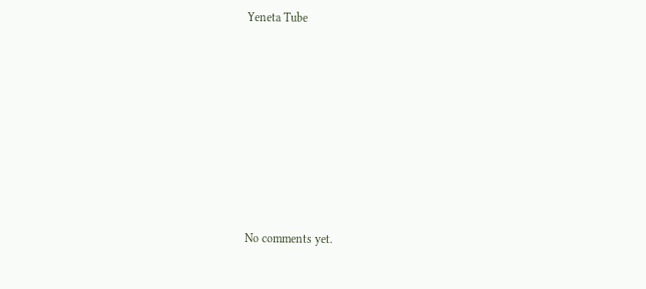Yeneta Tube








No comments yet.